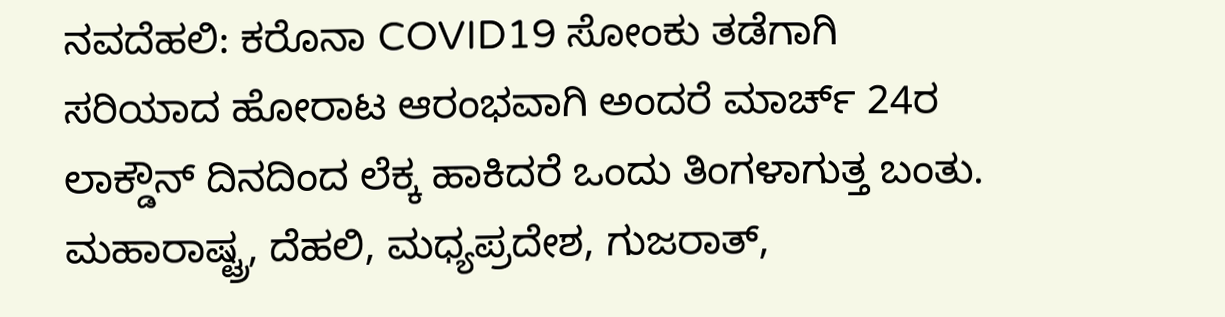ನವದೆಹಲಿ: ಕರೊನಾ COVID19 ಸೋಂಕು ತಡೆಗಾಗಿ ಸರಿಯಾದ ಹೋರಾಟ ಆರಂಭವಾಗಿ ಅಂದರೆ ಮಾರ್ಚ್ 24ರ ಲಾಕ್ಡೌನ್ ದಿನದಿಂದ ಲೆಕ್ಕ ಹಾಕಿದರೆ ಒಂದು ತಿಂಗಳಾಗುತ್ತ ಬಂತು. ಮಹಾರಾಷ್ಟ್ರ, ದೆಹಲಿ, ಮಧ್ಯಪ್ರದೇಶ, ಗುಜರಾತ್,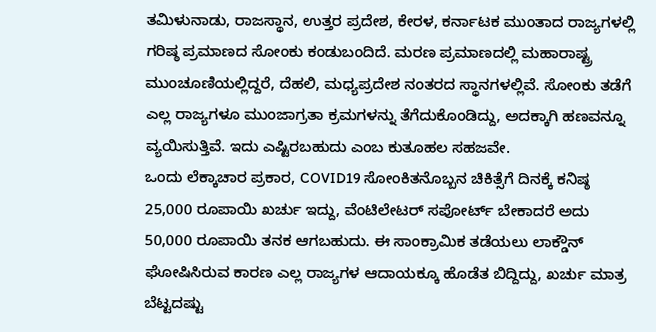ತಮಿಳುನಾಡು, ರಾಜಸ್ಥಾನ, ಉತ್ತರ ಪ್ರದೇಶ, ಕೇರಳ, ಕರ್ನಾಟಕ ಮುಂತಾದ ರಾಜ್ಯಗಳಲ್ಲಿ ಗರಿಷ್ಠ ಪ್ರಮಾಣದ ಸೋಂಕು ಕಂಡುಬಂದಿದೆ. ಮರಣ ಪ್ರಮಾಣದಲ್ಲಿ ಮಹಾರಾಷ್ಟ್ರ ಮುಂಚೂಣಿಯಲ್ಲಿದ್ದರೆ, ದೆಹಲಿ, ಮಧ್ಯಪ್ರದೇಶ ನಂತರದ ಸ್ಥಾನಗಳಲ್ಲಿವೆ. ಸೋಂಕು ತಡೆಗೆ ಎಲ್ಲ ರಾಜ್ಯಗಳೂ ಮುಂಜಾಗ್ರತಾ ಕ್ರಮಗಳನ್ನು ತೆಗೆದುಕೊಂಡಿದ್ದು, ಅದಕ್ಕಾಗಿ ಹಣವನ್ನೂ ವ್ಯಯಿಸುತ್ತಿವೆ. ಇದು ಎಷ್ಟಿರಬಹುದು ಎಂಬ ಕುತೂಹಲ ಸಹಜವೇ.
ಒಂದು ಲೆಕ್ಕಾಚಾರ ಪ್ರಕಾರ, COVID19 ಸೋಂಕಿತನೊಬ್ಬನ ಚಿಕಿತ್ಸೆಗೆ ದಿನಕ್ಕೆ ಕನಿಷ್ಠ 25,000 ರೂಪಾಯಿ ಖರ್ಚು ಇದ್ದು, ವೆಂಟಿಲೇಟರ್ ಸಪೋರ್ಟ್ ಬೇಕಾದರೆ ಅದು 50,000 ರೂಪಾಯಿ ತನಕ ಆಗಬಹುದು. ಈ ಸಾಂಕ್ರಾಮಿಕ ತಡೆಯಲು ಲಾಕ್ಡೌನ್ ಘೋಷಿಸಿರುವ ಕಾರಣ ಎಲ್ಲ ರಾಜ್ಯಗಳ ಆದಾಯಕ್ಕೂ ಹೊಡೆತ ಬಿದ್ದಿದ್ದು, ಖರ್ಚು ಮಾತ್ರ ಬೆಟ್ಟದಷ್ಟು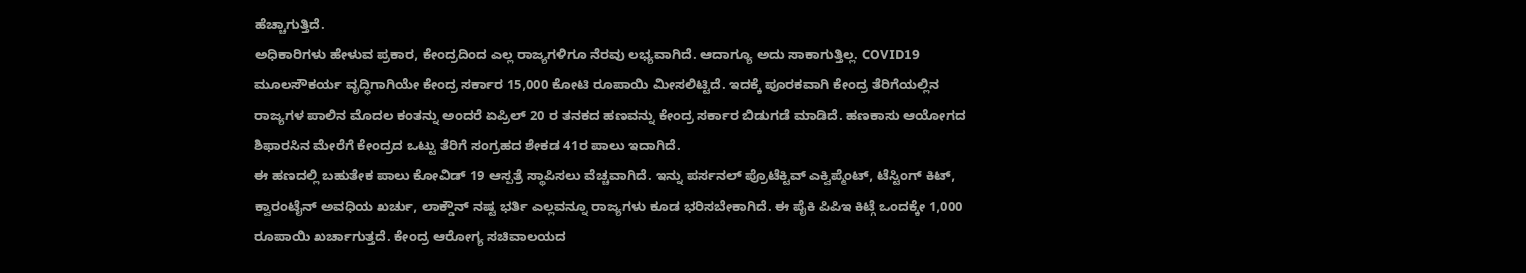ಹೆಚ್ಚಾಗುತ್ತಿದೆ.
ಅಧಿಕಾರಿಗಳು ಹೇಳುವ ಪ್ರಕಾರ, ಕೇಂದ್ರದಿಂದ ಎಲ್ಲ ರಾಜ್ಯಗಳಿಗೂ ನೆರವು ಲಭ್ಯವಾಗಿದೆ. ಆದಾಗ್ಯೂ ಅದು ಸಾಕಾಗುತ್ತಿಲ್ಲ. COVID19 ಮೂಲಸೌಕರ್ಯ ವೃದ್ಧಿಗಾಗಿಯೇ ಕೇಂದ್ರ ಸರ್ಕಾರ 15,000 ಕೋಟಿ ರೂಪಾಯಿ ಮೀಸಲಿಟ್ಟಿದೆ. ಇದಕ್ಕೆ ಪೂರಕವಾಗಿ ಕೇಂದ್ರ ತೆರಿಗೆಯಲ್ಲಿನ ರಾಜ್ಯಗಳ ಪಾಲಿನ ಮೊದಲ ಕಂತನ್ನು ಅಂದರೆ ಏಪ್ರಿಲ್ 20 ರ ತನಕದ ಹಣವನ್ನು ಕೇಂದ್ರ ಸರ್ಕಾರ ಬಿಡುಗಡೆ ಮಾಡಿದೆ. ಹಣಕಾಸು ಆಯೋಗದ ಶಿಫಾರಸಿನ ಮೇರೆಗೆ ಕೇಂದ್ರದ ಒಟ್ಟು ತೆರಿಗೆ ಸಂಗ್ರಹದ ಶೇಕಡ 41ರ ಪಾಲು ಇದಾಗಿದೆ.
ಈ ಹಣದಲ್ಲಿ ಬಹುತೇಕ ಪಾಲು ಕೋವಿಡ್ 19 ಆಸ್ಪತ್ರೆ ಸ್ಥಾಪಿಸಲು ವೆಚ್ಚವಾಗಿದೆ. ಇನ್ನು ಪರ್ಸನಲ್ ಪ್ರೊಟೆಕ್ಟಿವ್ ಎಕ್ವಿಪ್ಮೆಂಟ್, ಟೆಸ್ಟಿಂಗ್ ಕಿಟ್, ಕ್ವಾರಂಟೈನ್ ಅವಧಿಯ ಖರ್ಚು, ಲಾಕ್ಡೌನ್ ನಷ್ಟ ಭರ್ತಿ ಎಲ್ಲವನ್ನೂ ರಾಜ್ಯಗಳು ಕೂಡ ಭರಿಸಬೇಕಾಗಿದೆ. ಈ ಪೈಕಿ ಪಿಪಿಇ ಕಿಟ್ಗೆ ಒಂದಕ್ಕೇ 1,000 ರೂಪಾಯಿ ಖರ್ಚಾಗುತ್ತದೆ. ಕೇಂದ್ರ ಆರೋಗ್ಯ ಸಚಿವಾಲಯದ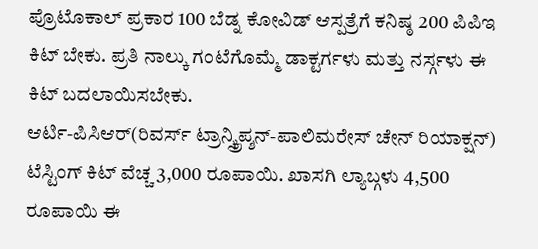ಪ್ರೊಟೊಕಾಲ್ ಪ್ರಕಾರ 100 ಬೆಡ್ನ ಕೋವಿಡ್ ಆಸ್ಪತ್ರೆಗೆ ಕನಿಷ್ಠ 200 ಪಿಪಿಇ ಕಿಟ್ ಬೇಕು. ಪ್ರತಿ ನಾಲ್ಕು ಗಂಟೆಗೊಮ್ಮೆ ಡಾಕ್ಟರ್ಗಳು ಮತ್ತು ನರ್ಸ್ಗಳು ಈ ಕಿಟ್ ಬದಲಾಯಿಸಬೇಕು.
ಆರ್ಟಿ-ಪಿಸಿಆರ್(ರಿವರ್ಸ್ ಟ್ರಾನ್ಸ್ಕ್ರಿಪ್ಶನ್-ಪಾಲಿಮರೇಸ್ ಚೇನ್ ರಿಯಾಕ್ಷನ್) ಟೆಸ್ಟಿಂಗ್ ಕಿಟ್ ವೆಚ್ಚ 3,000 ರೂಪಾಯಿ. ಖಾಸಗಿ ಲ್ಯಾಬ್ಗಳು 4,500 ರೂಪಾಯಿ ಈ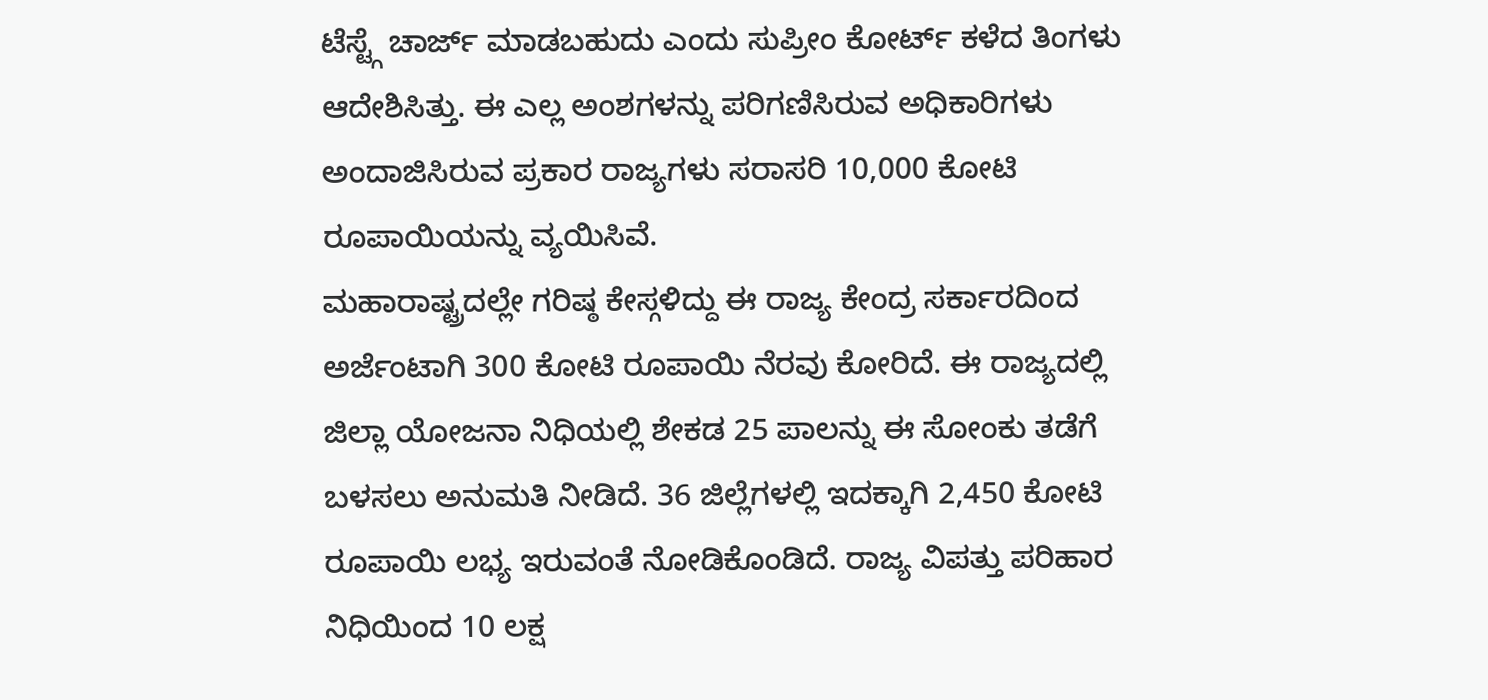ಟೆಸ್ಟ್ಗೆ ಚಾರ್ಜ್ ಮಾಡಬಹುದು ಎಂದು ಸುಪ್ರೀಂ ಕೋರ್ಟ್ ಕಳೆದ ತಿಂಗಳು ಆದೇಶಿಸಿತ್ತು. ಈ ಎಲ್ಲ ಅಂಶಗಳನ್ನು ಪರಿಗಣಿಸಿರುವ ಅಧಿಕಾರಿಗಳು ಅಂದಾಜಿಸಿರುವ ಪ್ರಕಾರ ರಾಜ್ಯಗಳು ಸರಾಸರಿ 10,000 ಕೋಟಿ ರೂಪಾಯಿಯನ್ನು ವ್ಯಯಿಸಿವೆ.
ಮಹಾರಾಷ್ಟ್ರದಲ್ಲೇ ಗರಿಷ್ಠ ಕೇಸ್ಗಳಿದ್ದು ಈ ರಾಜ್ಯ ಕೇಂದ್ರ ಸರ್ಕಾರದಿಂದ ಅರ್ಜೆಂಟಾಗಿ 300 ಕೋಟಿ ರೂಪಾಯಿ ನೆರವು ಕೋರಿದೆ. ಈ ರಾಜ್ಯದಲ್ಲಿ ಜಿಲ್ಲಾ ಯೋಜನಾ ನಿಧಿಯಲ್ಲಿ ಶೇಕಡ 25 ಪಾಲನ್ನು ಈ ಸೋಂಕು ತಡೆಗೆ ಬಳಸಲು ಅನುಮತಿ ನೀಡಿದೆ. 36 ಜಿಲ್ಲೆಗಳಲ್ಲಿ ಇದಕ್ಕಾಗಿ 2,450 ಕೋಟಿ ರೂಪಾಯಿ ಲಭ್ಯ ಇರುವಂತೆ ನೋಡಿಕೊಂಡಿದೆ. ರಾಜ್ಯ ವಿಪತ್ತು ಪರಿಹಾರ ನಿಧಿಯಿಂದ 10 ಲಕ್ಷ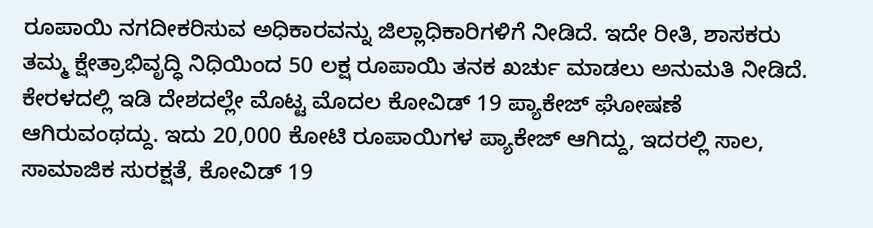ರೂಪಾಯಿ ನಗದೀಕರಿಸುವ ಅಧಿಕಾರವನ್ನು ಜಿಲ್ಲಾಧಿಕಾರಿಗಳಿಗೆ ನೀಡಿದೆ. ಇದೇ ರೀತಿ, ಶಾಸಕರು ತಮ್ಮ ಕ್ಷೇತ್ರಾಭಿವೃದ್ಧಿ ನಿಧಿಯಿಂದ 50 ಲಕ್ಷ ರೂಪಾಯಿ ತನಕ ಖರ್ಚು ಮಾಡಲು ಅನುಮತಿ ನೀಡಿದೆ.
ಕೇರಳದಲ್ಲಿ ಇಡಿ ದೇಶದಲ್ಲೇ ಮೊಟ್ಟ ಮೊದಲ ಕೋವಿಡ್ 19 ಪ್ಯಾಕೇಜ್ ಘೋಷಣೆ ಆಗಿರುವಂಥದ್ದು. ಇದು 20,000 ಕೋಟಿ ರೂಪಾಯಿಗಳ ಪ್ಯಾಕೇಜ್ ಆಗಿದ್ದು, ಇದರಲ್ಲಿ ಸಾಲ, ಸಾಮಾಜಿಕ ಸುರಕ್ಷತೆ, ಕೋವಿಡ್ 19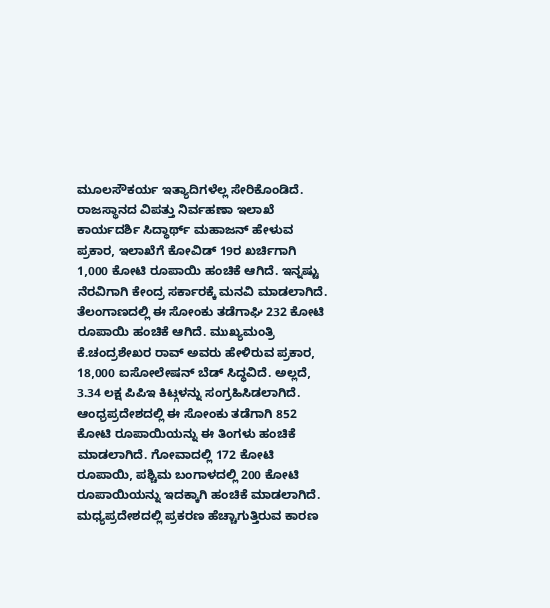ಮೂಲಸೌಕರ್ಯ ಇತ್ಯಾದಿಗಳೆಲ್ಲ ಸೇರಿಕೊಂಡಿದೆ. ರಾಜಸ್ಥಾನದ ವಿಪತ್ತು ನಿರ್ವಹಣಾ ಇಲಾಖೆ ಕಾರ್ಯದರ್ಶಿ ಸಿದ್ಧಾರ್ಥ್ ಮಹಾಜನ್ ಹೇಳುವ ಪ್ರಕಾರ, ಇಲಾಖೆಗೆ ಕೋವಿಡ್ 19ರ ಖರ್ಚಿಗಾಗಿ 1,000 ಕೋಟಿ ರೂಪಾಯಿ ಹಂಚಿಕೆ ಆಗಿದೆ. ಇನ್ನಷ್ಟು ನೆರವಿಗಾಗಿ ಕೇಂದ್ರ ಸರ್ಕಾರಕ್ಕೆ ಮನವಿ ಮಾಡಲಾಗಿದೆ.
ತೆಲಂಗಾಣದಲ್ಲಿ ಈ ಸೋಂಕು ತಡೆಗಾಘಿ 232 ಕೋಟಿ ರೂಪಾಯಿ ಹಂಚಿಕೆ ಆಗಿದೆ. ಮುಖ್ಯಮಂತ್ರಿ ಕೆ.ಚಂದ್ರಶೇಖರ ರಾವ್ ಅವರು ಹೇಳಿರುವ ಪ್ರಕಾರ, 18,000 ಐಸೋಲೇಷನ್ ಬೆಡ್ ಸಿದ್ಧವಿದೆ. ಅಲ್ಲದೆ, 3.34 ಲಕ್ಷ ಪಿಪಿಇ ಕಿಟ್ಗಳನ್ನು ಸಂಗ್ರಹಿಸಿಡಲಾಗಿದೆ.  ಆಂಧ್ರಪ್ರದೇಶದಲ್ಲಿ ಈ ಸೋಂಕು ತಡೆಗಾಗಿ 852 ಕೋಟಿ ರೂಪಾಯಿಯನ್ನು ಈ ತಿಂಗಳು ಹಂಚಿಕೆ ಮಾಡಲಾಗಿದೆ. ಗೋವಾದಲ್ಲಿ 172 ಕೋಟಿ ರೂಪಾಯಿ, ಪಶ್ಚಿಮ ಬಂಗಾಳದಲ್ಲಿ 200 ಕೋಟಿ ರೂಪಾಯಿಯನ್ನು ಇದಕ್ಕಾಗಿ ಹಂಚಿಕೆ ಮಾಡಲಾಗಿದೆ. ಮಧ್ಯಪ್ರದೇಶದಲ್ಲಿ ಪ್ರಕರಣ ಹೆಚ್ಚಾಗುತ್ತಿರುವ ಕಾರಣ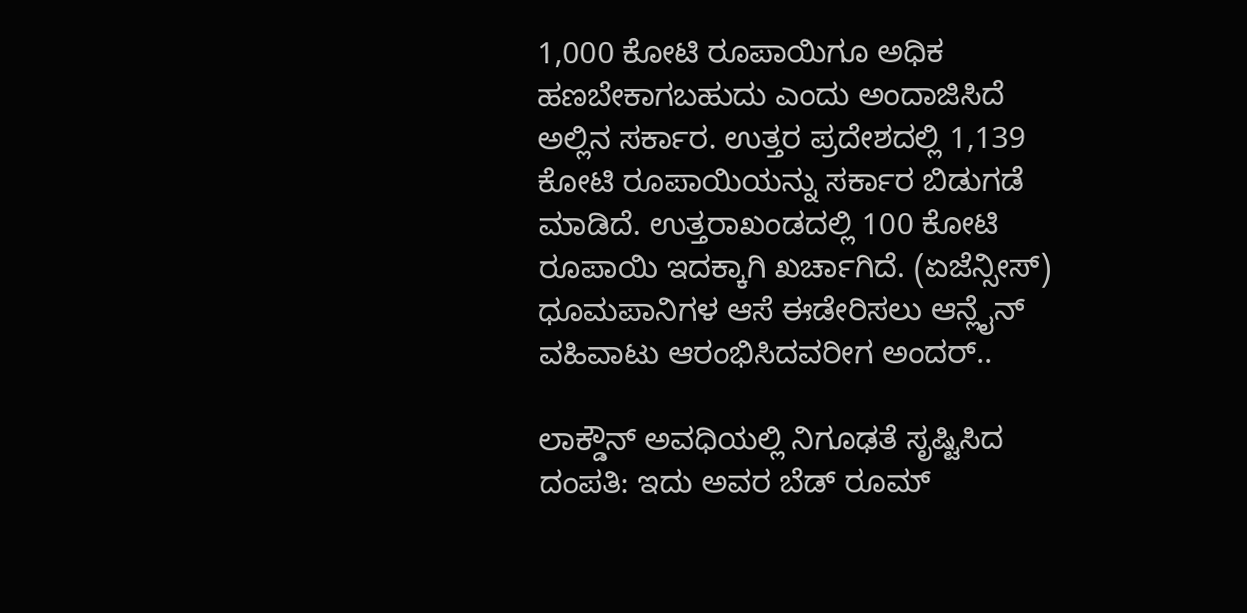1,000 ಕೋಟಿ ರೂಪಾಯಿಗೂ ಅಧಿಕ ಹಣಬೇಕಾಗಬಹುದು ಎಂದು ಅಂದಾಜಿಸಿದೆ ಅಲ್ಲಿನ ಸರ್ಕಾರ. ಉತ್ತರ ಪ್ರದೇಶದಲ್ಲಿ 1,139 ಕೋಟಿ ರೂಪಾಯಿಯನ್ನು ಸರ್ಕಾರ ಬಿಡುಗಡೆ ಮಾಡಿದೆ. ಉತ್ತರಾಖಂಡದಲ್ಲಿ 100 ಕೋಟಿ ರೂಪಾಯಿ ಇದಕ್ಕಾಗಿ ಖರ್ಚಾಗಿದೆ. (ಏಜೆನ್ಸೀಸ್)
ಧೂಮಪಾನಿಗಳ ಆಸೆ ಈಡೇರಿಸಲು ಆನ್ಲೈನ್ ವಹಿವಾಟು ಆರಂಭಿಸಿದವರೀಗ ಅಂದರ್..

ಲಾಕ್ಡೌನ್ ಅವಧಿಯಲ್ಲಿ ನಿಗೂಢತೆ ಸೃಷ್ಟಿಸಿದ ದಂಪತಿ: ಇದು ಅವರ ಬೆಡ್ ರೂಮ್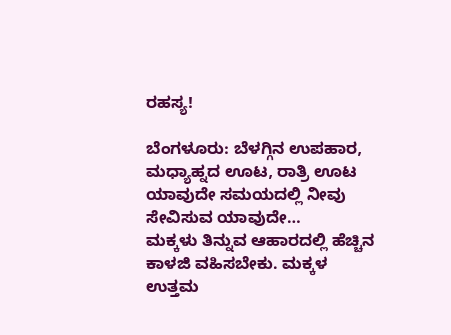ರಹಸ್ಯ!

ಬೆಂಗಳೂರು: ಬೆಳಗ್ಗಿನ ಉಪಹಾರ, ಮಧ್ಯಾಹ್ನದ ಊಟ, ರಾತ್ರಿ ಊಟ ಯಾವುದೇ ಸಮಯದಲ್ಲಿ ನೀವು ಸೇವಿಸುವ ಯಾವುದೇ…
ಮಕ್ಕಳು ತಿನ್ನುವ ಆಹಾರದಲ್ಲಿ ಹೆಚ್ಚಿನ ಕಾಳಜಿ ವಹಿಸಬೇಕು. ಮಕ್ಕಳ ಉತ್ತಮ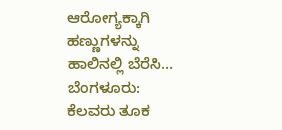ಆರೋಗ್ಯಕ್ಕಾಗಿ ಹಣ್ಣುಗಳನ್ನು ಹಾಲಿನಲ್ಲಿ ಬೆರೆಸಿ…
ಬೆಂಗಳೂರು: ಕೆಲವರು ತೂಕ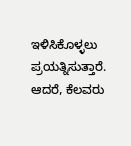ಇಳಿಸಿಕೊಳ್ಳಲು ಪ್ರಯತ್ನಿಸುತ್ತಾರೆ. ಆದರೆ, ಕೆಲವರು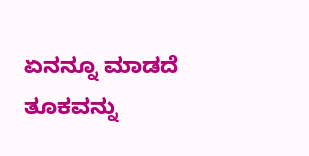ಏನನ್ನೂ ಮಾಡದೆ ತೂಕವನ್ನು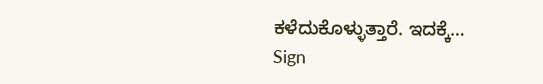ಕಳೆದುಕೊಳ್ಳುತ್ತಾರೆ. ಇದಕ್ಕೆ…
Sign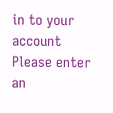in to your account
Please enter an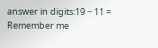answer in digits:19 − 11 =
Remember me